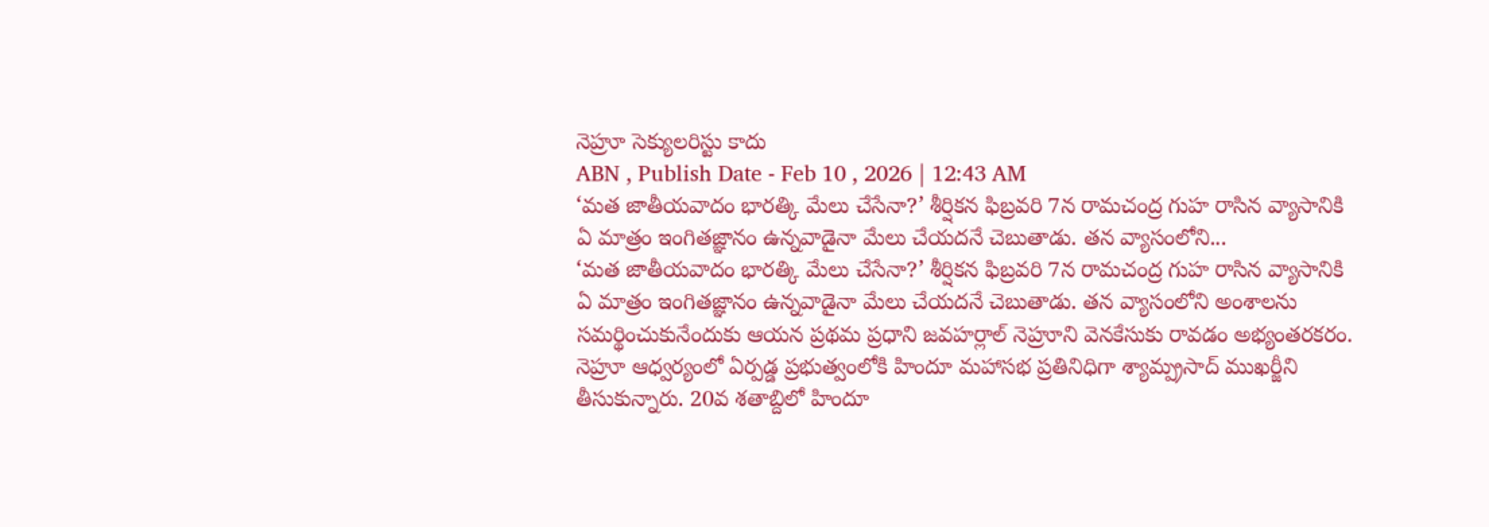నెహ్రూ సెక్యులరిస్టు కాదు
ABN , Publish Date - Feb 10 , 2026 | 12:43 AM
‘మత జాతీయవాదం భారత్కి మేలు చేసేనా?’ శీర్షికన ఫిబ్రవరి 7న రామచంద్ర గుహ రాసిన వ్యాసానికి ఏ మాత్రం ఇంగితజ్ఞానం ఉన్నవాడైనా మేలు చేయదనే చెబుతాడు. తన వ్యాసంలోని...
‘మత జాతీయవాదం భారత్కి మేలు చేసేనా?’ శీర్షికన ఫిబ్రవరి 7న రామచంద్ర గుహ రాసిన వ్యాసానికి ఏ మాత్రం ఇంగితజ్ఞానం ఉన్నవాడైనా మేలు చేయదనే చెబుతాడు. తన వ్యాసంలోని అంశాలను సమర్థించుకునేందుకు ఆయన ప్రథమ ప్రధాని జవహర్లాల్ నెహ్రూని వెనకేసుకు రావడం అభ్యంతరకరం. నెహ్రూ ఆధ్వర్యంలో ఏర్పడ్డ ప్రభుత్వంలోకి హిందూ మహాసభ ప్రతినిధిగా శ్యామ్ప్రసాద్ ముఖర్జీని తీసుకున్నారు. 20వ శతాబ్దిలో హిందూ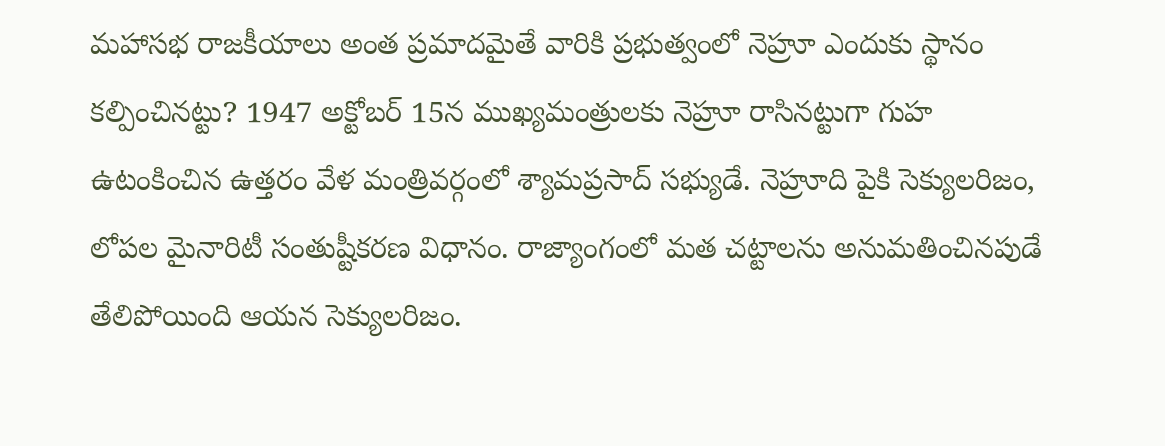మహాసభ రాజకీయాలు అంత ప్రమాదమైతే వారికి ప్రభుత్వంలో నెహ్రూ ఎందుకు స్థానం కల్పించినట్టు? 1947 అక్టోబర్ 15న ముఖ్యమంత్రులకు నెహ్రూ రాసినట్టుగా గుహ ఉటంకించిన ఉత్తరం వేళ మంత్రివర్గంలో శ్యామప్రసాద్ సభ్యుడే. నెహ్రూది పైకి సెక్యులరిజం, లోపల మైనారిటీ సంతుష్టీకరణ విధానం. రాజ్యాంగంలో మత చట్టాలను అనుమతించినపుడే తేలిపోయింది ఆయన సెక్యులరిజం.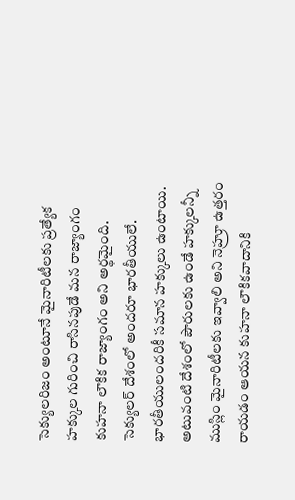సెక్యులరిజం అంటూనే మైనారిటీలకు ప్రత్యేక హక్కుల గురించి రాసినపుడే మన రాజ్యాంగం కుహనా లౌకిక రాజ్యాంగం అని అర్థమైంది. సెక్యులర్ దేశంలో అందరూ భారతీయులే. భారతీయులందరికీ సమాన హక్కులు ఉంటాయి. అటువంటి దేశంలో పౌరులకు ఉండే హక్కులన్నీ ముస్లిం మైనారిటీలకు ఇవ్వాలి అని నెహ్రూ ఉత్తరం రాయడం ఆయన కుహనా లౌకికవాదానికి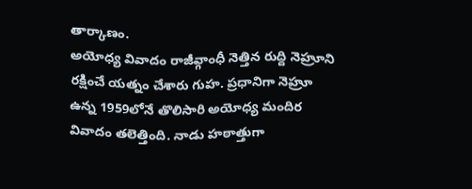తార్కాణం.
అయోధ్య వివాదం రాజీవ్గాంధీ నెత్తిన రుద్ది నెహ్రూని రక్షించే యత్నం చేశారు గుహ. ప్రధానిగా నెహ్రూ ఉన్న 1959లోనే తొలిసారి అయోధ్య మందిర వివాదం తలెత్తింది. నాడు హఠాత్తుగా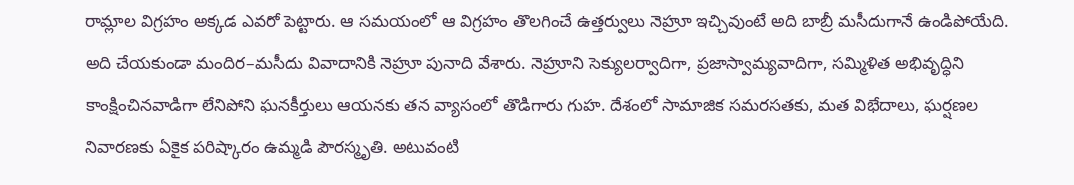రామ్లాల విగ్రహం అక్కడ ఎవరో పెట్టారు. ఆ సమయంలో ఆ విగ్రహం తొలగించే ఉత్తర్వులు నెహ్రూ ఇచ్చివుంటే అది బాబ్రీ మసీదుగానే ఉండిపోయేది. అది చేయకుండా మందిర–మసీదు వివాదానికి నెహ్రూ పునాది వేశారు. నెహ్రూని సెక్యులర్వాదిగా, ప్రజాస్వామ్యవాదిగా, సమ్మిళిత అభివృద్ధిని కాంక్షించినవాడిగా లేనిపోని ఘనకీర్తులు ఆయనకు తన వ్యాసంలో తొడిగారు గుహ. దేశంలో సామాజిక సమరసతకు, మత విభేదాలు, ఘర్షణల నివారణకు ఏకైక పరిష్కారం ఉమ్మడి పౌరస్మృతి. అటువంటి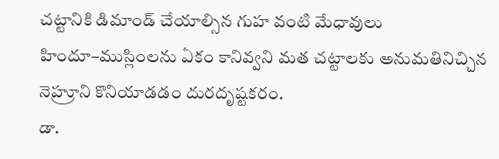చట్టానికి డిమాండ్ చేయాల్సిన గుహ వంటి మేధావులు హిందూ–ముస్లింలను ఏకం కానివ్వని మత చట్టాలకు అనుమతినిచ్చిన నెహ్రూని కొనియాడడం దురదృష్టకరం.
డా.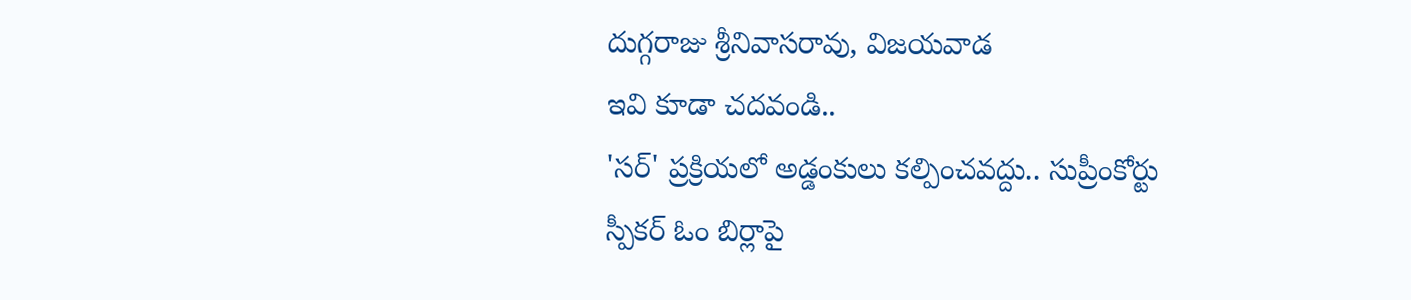దుగ్గరాజు శ్రీనివాసరావు, విజయవాడ
ఇవి కూడా చదవండి..
'సర్' ప్రక్రియలో అడ్డంకులు కల్పించవద్దు.. సుప్రీంకోర్టు
స్పీకర్ ఓం బిర్లాపై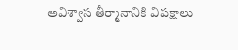అవిశ్వాస తీర్మానానికి విపక్షాలు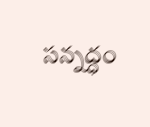సన్నద్ధం